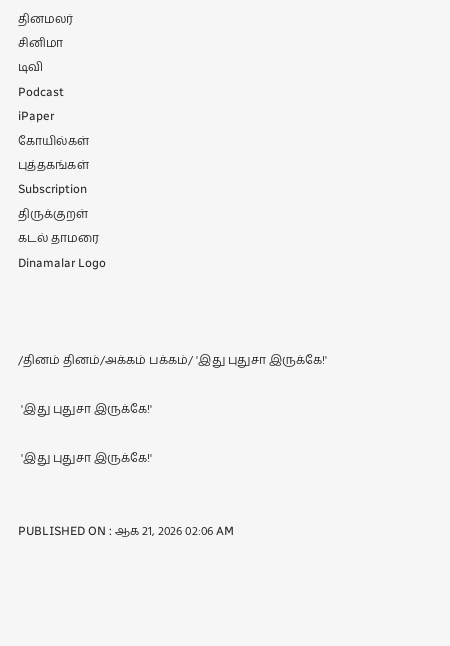தினமலர்
சினிமா
டிவி
Podcast
iPaper
கோயில்கள்
புத்தகங்கள்
Subscription
திருக்குறள்
கடல் தாமரை
Dinamalar Logo



/தினம் தினம்/அக்கம் பக்கம்/ 'இது புதுசா இருக்கே!'

 'இது புதுசா இருக்கே!'

 'இது புதுசா இருக்கே!'


PUBLISHED ON : ஆக 21, 2026 02:06 AM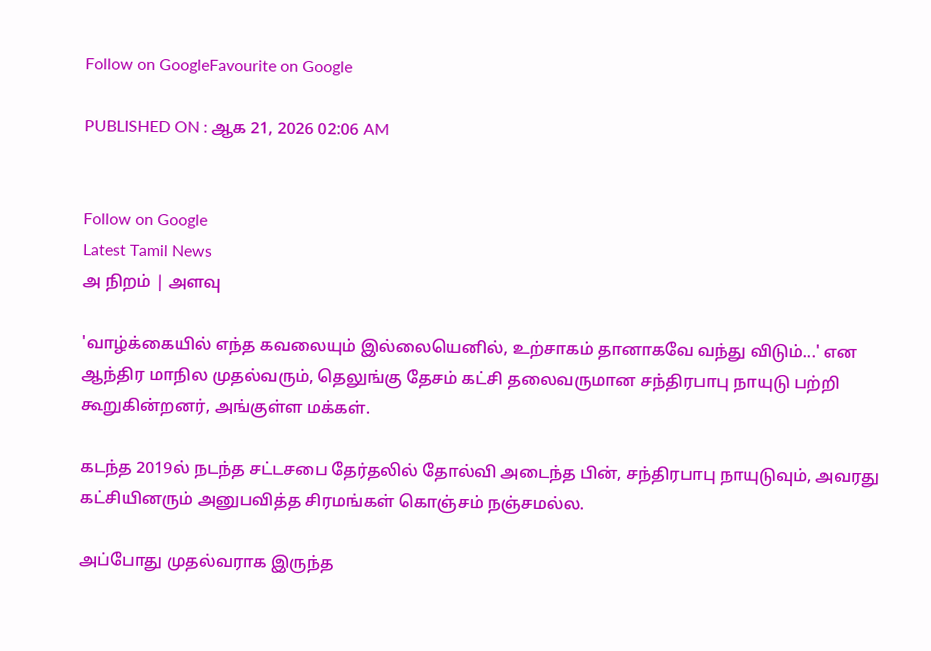Follow on GoogleFavourite on Google

PUBLISHED ON : ஆக 21, 2026 02:06 AM


Follow on Google
Latest Tamil News
அ நிறம் | அளவு

'வாழ்க்கையில் எந்த கவலையும் இல்லையெனில், உற்சாகம் தானாகவே வந்து விடும்...' என ஆந்திர மாநில முதல்வரும், தெலுங்கு தேசம் கட்சி தலைவருமான சந்திரபாபு நாயுடு பற்றி கூறுகின்றனர், அங்குள்ள மக்கள்.

கடந்த 2019ல் நடந்த சட்டசபை தேர்தலில் தோல்வி அடைந்த பின், சந்திரபாபு நாயுடுவும், அவரது கட்சியினரும் அனுபவித்த சிரமங்கள் கொஞ்சம் நஞ்சமல்ல.

அப்போது முதல்வராக இருந்த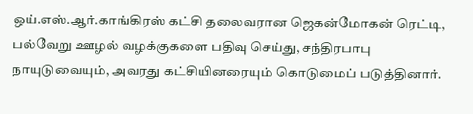ஒய்.எஸ்.ஆர்.காங்கிரஸ் கட்சி தலைவரான ஜெகன்மோகன் ரெட்டி, பல்வேறு ஊழல் வழக்குகளை பதிவு செய்து, சந்திரபாபு நாயுடுவையும், அவரது கட்சியினரையும் கொடுமைப் படுத்தினார்.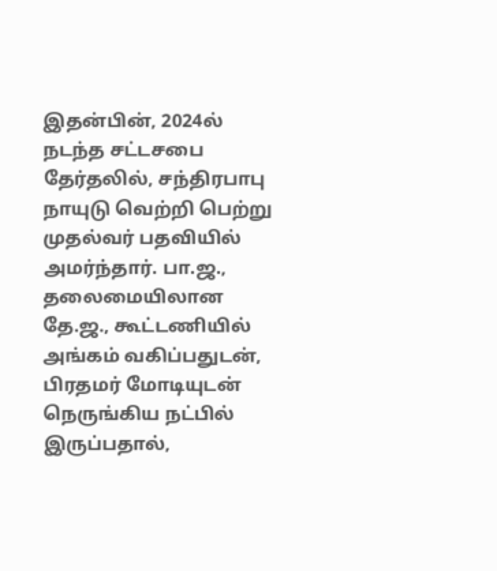இதன்பின், 2024ல் நடந்த சட்டசபை தேர்தலில், சந்திரபாபு நாயுடு வெற்றி பெற்று முதல்வர் பதவியில் அமர்ந்தார். பா.ஜ., தலைமையிலான தே.ஜ., கூட்டணியில் அங்கம் வகிப்பதுடன், பிரதமர் மோடியுடன் நெருங்கிய நட்பில் இருப்பதால்,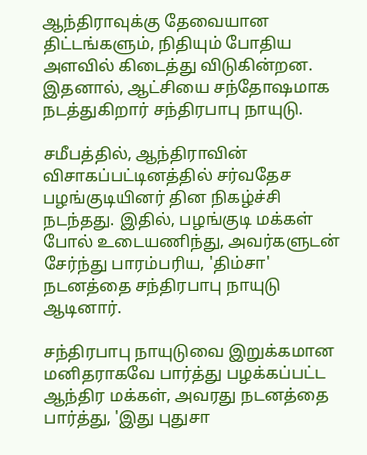ஆந்திராவுக்கு தேவையான திட்டங்களும், நிதியும் போதிய அளவில் கிடைத்து விடுகின்றன. இதனால், ஆட்சியை சந்தோஷமாக நடத்துகிறார் சந்திரபாபு நாயுடு.

சமீபத்தில், ஆந்திராவின் விசாகப்பட்டினத்தில் சர்வதேச பழங்குடியினர் தின நிகழ்ச்சி நடந்தது. இதில், பழங்குடி மக்கள் போல் உடையணிந்து, அவர்களுடன் சேர்ந்து பாரம்பரிய, 'திம்சா' நடனத்தை சந்திரபாபு நாயுடு ஆடினார்.

சந்திரபாபு நாயுடுவை இறுக்கமான மனிதராகவே பார்த்து பழக்கப்பட்ட ஆந்திர மக்கள், அவரது நடனத்தை பார்த்து, 'இது புதுசா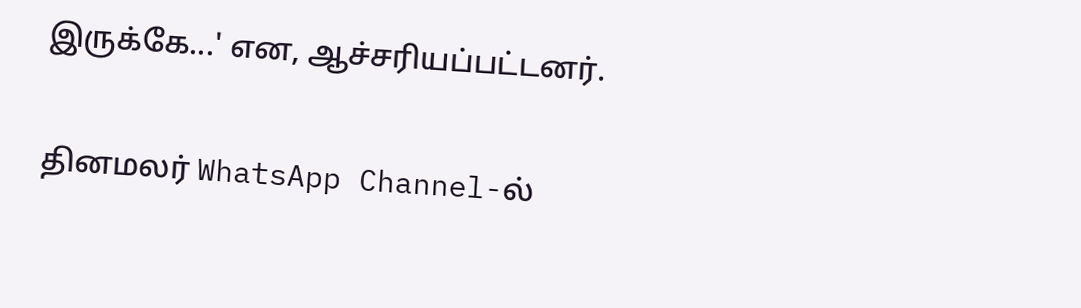இருக்கே...' என, ஆச்சரியப்பட்டனர்.

தினமலர் WhatsApp Channel-ல்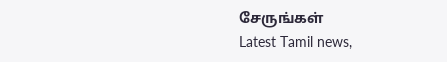சேருங்கள்
Latest Tamil news,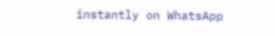instantly on WhatsApp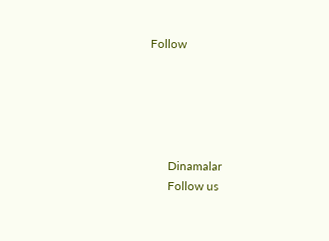Follow





      Dinamalar
      Follow us